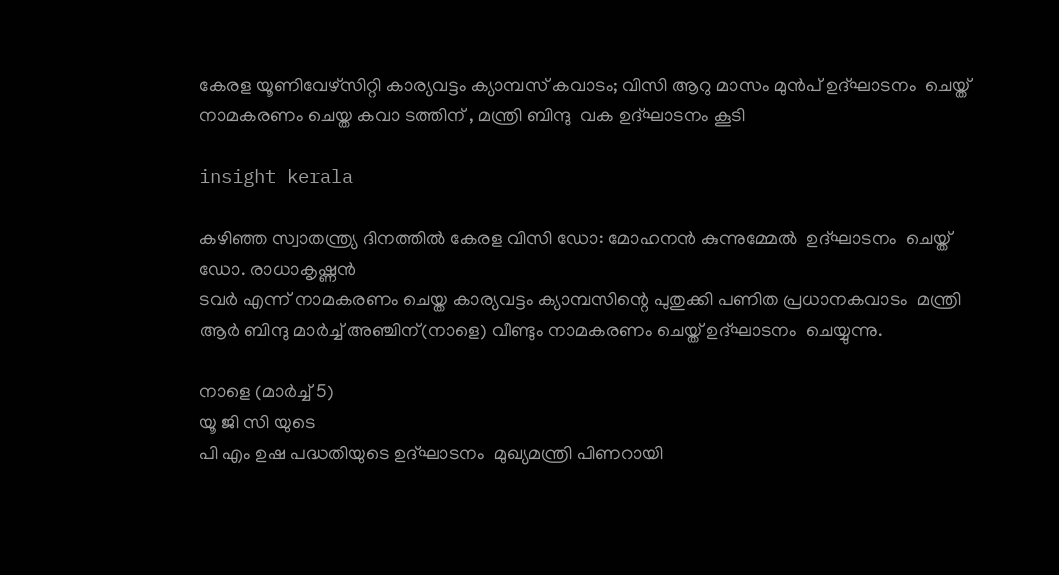കേരള യൂണിവേഴ്സിറ്റി കാര്യവട്ടം ക്യാമ്പസ് കവാടം; വിസി ആറു മാസം മുൻപ് ഉദ്ഘാടനം  ചെയ്ത് നാമകരണം ചെയ്ത കവാ ടത്തിന് , മന്ത്രി ബിന്ദു  വക ഉദ്ഘാടനം കൂടി

insight kerala

കഴിഞ്ഞ സ്വാതന്ത്ര്യ ദിനത്തിൽ കേരള വിസി ഡോ: മോഹനൻ കുന്നുമ്മേൽ  ഉദ്ഘാടനം  ചെയ്ത്  ഡോ. രാധാകൃഷ്ണൻ
ടവർ എന്ന് നാമകരണം ചെയ്ത കാര്യവട്ടം ക്യാമ്പസിന്റെ പുതുക്കി പണിത പ്രധാനകവാടം  മന്ത്രി ആർ ബിന്ദു മാർച്ച് അഞ്ചിന്(നാളെ) വീണ്ടും നാമകരണം ചെയ്ത് ഉദ്ഘാടനം  ചെയ്യുന്നു.

നാളെ (മാർച്ച്‌ 5)
യൂ ജി സി യുടെ
പി എം ഉഷ പദ്ധതിയുടെ ഉദ്ഘാടനം  മുഖ്യമന്ത്രി പിണറായി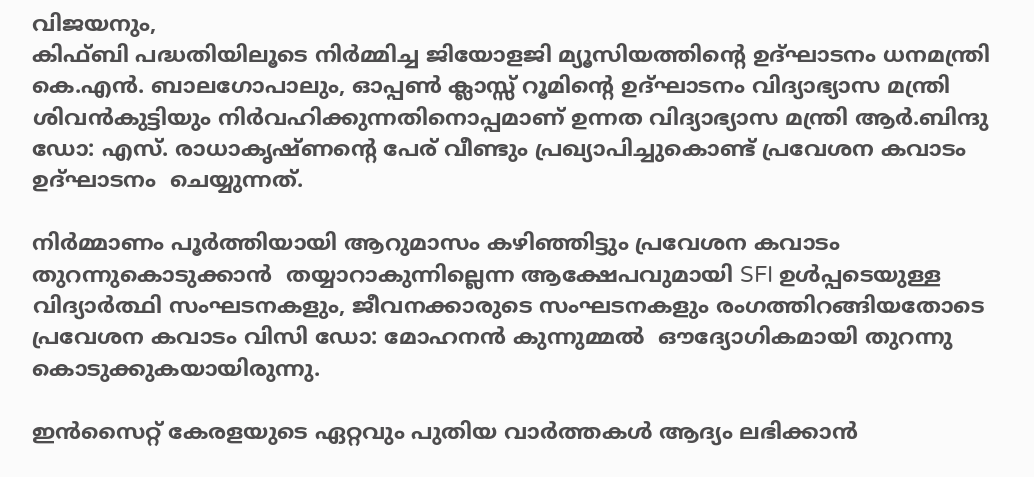വിജയനും,
കിഫ്ബി പദ്ധതിയിലൂടെ നിർമ്മിച്ച ജിയോളജി മ്യൂസിയത്തിന്റെ ഉദ്ഘാടനം ധനമന്ത്രി
കെ.എൻ. ബാലഗോപാലും, ഓപ്പൺ ക്ലാസ്സ് റൂമിന്റെ ഉദ്ഘാടനം വിദ്യാഭ്യാസ മന്ത്രി ശിവൻകുട്ടിയും നിർവഹിക്കുന്നതിനൊപ്പമാണ് ഉന്നത വിദ്യാഭ്യാസ മന്ത്രി ആർ.ബിന്ദു  ഡോ: എസ്. രാധാകൃഷ്ണന്റെ പേര് വീണ്ടും പ്രഖ്യാപിച്ചുകൊണ്ട് പ്രവേശന കവാടം  ഉദ്ഘാടനം  ചെയ്യുന്നത്.

നിർമ്മാണം പൂർത്തിയായി ആറുമാസം കഴിഞ്ഞിട്ടും പ്രവേശന കവാടം തുറന്നുകൊടുക്കാൻ  തയ്യാറാകുന്നില്ലെന്ന ആക്ഷേപവുമായി SFI ഉൾപ്പടെയുള്ള വിദ്യാർത്ഥി സംഘടനകളും, ജീവനക്കാരുടെ സംഘടനകളും രംഗത്തിറങ്ങിയതോടെ
പ്രവേശന കവാടം വിസി ഡോ: മോഹനൻ കുന്നുമ്മൽ  ഔദ്യോഗികമായി തുറന്നു  കൊടുക്കുകയായിരുന്നു.

ഇൻസൈറ്റ് കേരളയുടെ ഏറ്റവും പുതിയ വാർത്തകൾ ആദ്യം ലഭിക്കാൻ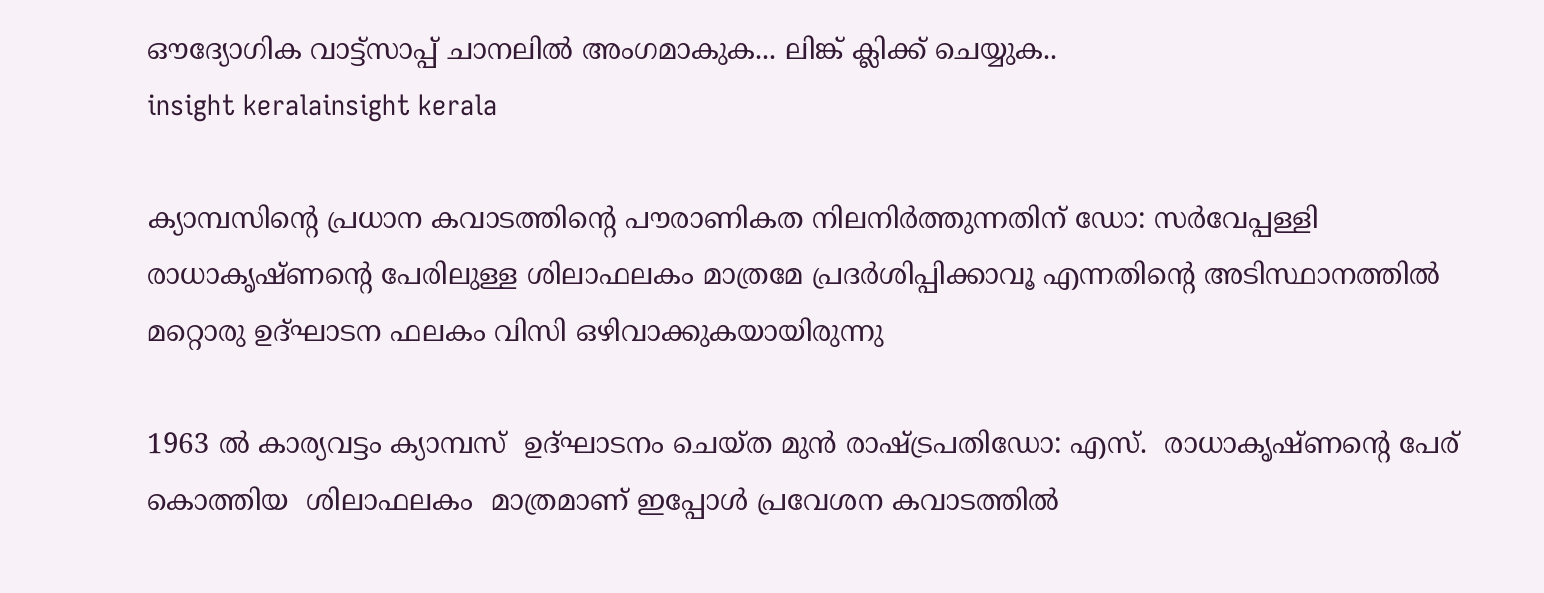ഔദ്യോഗിക വാട്ട്‌സാപ്പ് ചാനലിൽ അംഗമാകുക... ലിങ്ക് ക്ലിക്ക് ചെയ്യുക..
insight keralainsight kerala

ക്യാമ്പസിന്റെ പ്രധാന കവാടത്തിന്റെ പൗരാണികത നിലനിർത്തുന്നതിന് ഡോ: സർവേപ്പള്ളി രാധാകൃഷ്ണന്റെ പേരിലുള്ള ശിലാഫലകം മാത്രമേ പ്രദർശിപ്പിക്കാവൂ എന്നതിന്റെ അടിസ്ഥാനത്തിൽ മറ്റൊരു ഉദ്ഘാടന ഫലകം വിസി ഒഴിവാക്കുകയായിരുന്നു

1963 ൽ കാര്യവട്ടം ക്യാമ്പസ്  ഉദ്ഘാടനം ചെയ്ത മുൻ രാഷ്ട്രപതിഡോ: എസ്.  രാധാകൃഷ്ണന്റെ പേര് കൊത്തിയ  ശിലാഫലകം  മാത്രമാണ് ഇപ്പോൾ പ്രവേശന കവാടത്തിൽ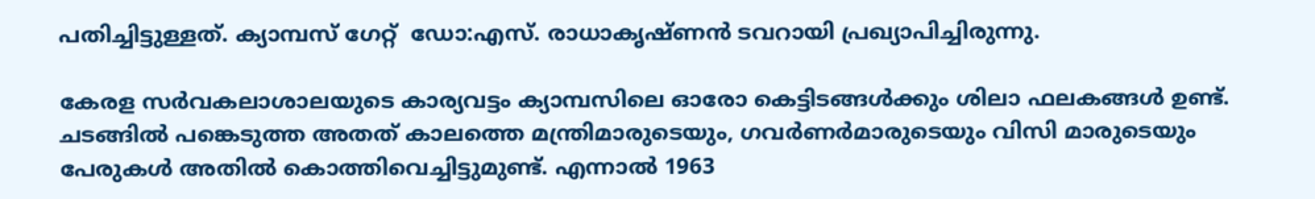പതിച്ചിട്ടുള്ളത്. ക്യാമ്പസ് ഗേറ്റ്  ഡോ:എസ്. രാധാകൃഷ്ണൻ ടവറായി പ്രഖ്യാപിച്ചിരുന്നു.

കേരള സർവകലാശാലയുടെ കാര്യവട്ടം ക്യാമ്പസിലെ ഓരോ കെട്ടിടങ്ങൾക്കും ശിലാ ഫലകങ്ങൾ ഉണ്ട്. ചടങ്ങിൽ പങ്കെടുത്ത അതത് കാലത്തെ മന്ത്രിമാരുടെയും, ഗവർണർമാരുടെയും വിസി മാരുടെയും  പേരുകൾ അതിൽ കൊത്തിവെച്ചിട്ടുമുണ്ട്. എന്നാൽ 1963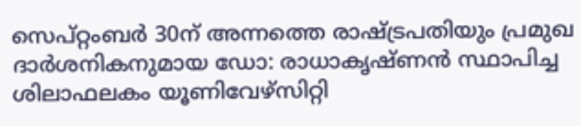സെപ്റ്റംബർ 30ന് അന്നത്തെ രാഷ്ട്രപതിയും പ്രമുഖ ദാർശനികനുമായ ഡോ: രാധാകൃഷ്ണൻ സ്ഥാപിച്ച ശിലാഫലകം യൂണിവേഴ്സിറ്റി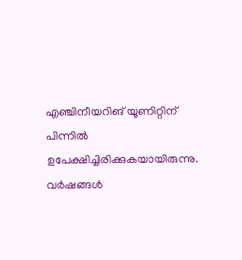എഞ്ചിനീയറിങ് യൂണിറ്റിന് പിന്നിൽ ഉപേക്ഷിച്ചിരിക്കുകയായിരുന്നു. വർഷങ്ങൾ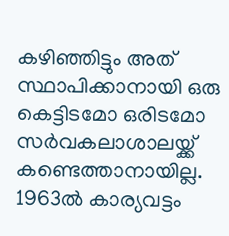കഴിഞ്ഞിട്ടും അത് സ്ഥാപിക്കാനായി ഒരു കെട്ടിടമോ ഒരിടമോ സർവകലാശാലയ്ക്ക് കണ്ടെത്താനായില്ല.
1963ല്‍ കാര്യവട്ടം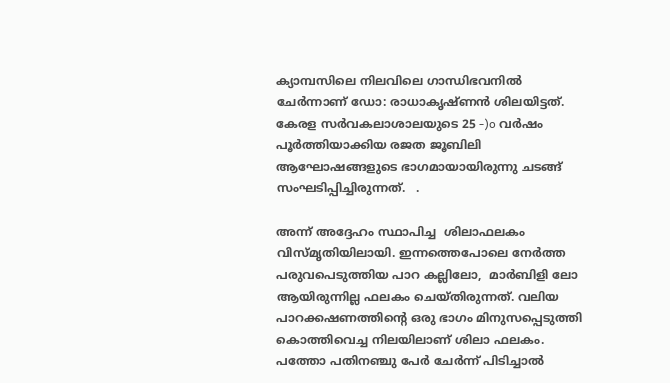ക്യാമ്പസിലെ നിലവിലെ ഗാന്ധിഭവനിൽ ചേർന്നാണ് ഡോ: രാധാകൃഷ്ണൻ ശിലയിട്ടത്. കേരള സർവകലാശാലയുടെ 25 -)o വർഷം പൂർത്തിയാക്കിയ രജത ജൂബിലി ആഘോഷങ്ങളുടെ ഭാഗമായായിരുന്നു ചടങ്ങ് സംഘടിപ്പിച്ചിരുന്നത്.   .

അന്ന് അദ്ദേഹം സ്ഥാപിച്ച  ശിലാഫലകം വിസ്മൃതിയിലായി. ഇന്നത്തെപോലെ നേർത്ത പരുവപെടുത്തിയ പാറ കല്ലിലോ,  മാർബിളി ലോ  ആയിരുന്നില്ല ഫലകം ചെയ്തിരുന്നത്. വലിയ പാറക്കഷണത്തിന്റെ ഒരു ഭാഗം മിനുസപ്പെടുത്തി കൊത്തിവെച്ച നിലയിലാണ് ശിലാ ഫലകം. പത്തോ പതിനഞ്ചു പേർ ചേർന്ന് പിടിച്ചാൽ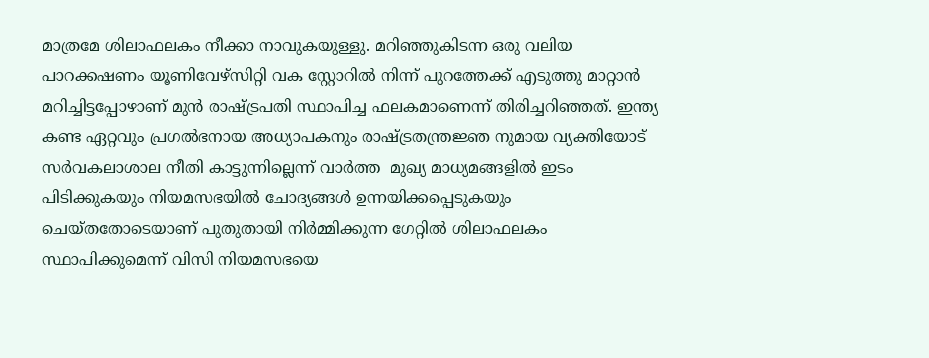മാത്രമേ ശിലാഫലകം നീക്കാ നാവുകയുള്ളു. മറിഞ്ഞുകിടന്ന ഒരു വലിയ പാറക്കഷണം യൂണിവേഴ്സിറ്റി വക സ്റ്റോറിൽ നിന്ന് പുറത്തേക്ക് എടുത്തു മാറ്റാൻ  മറിച്ചിട്ടപ്പോഴാണ് മുൻ രാഷ്ട്രപതി സ്ഥാപിച്ച ഫലകമാണെന്ന് തിരിച്ചറിഞ്ഞത്. ഇന്ത്യ കണ്ട ഏറ്റവും പ്രഗൽഭനായ അധ്യാപകനും രാഷ്ട്രതന്ത്രജ്ഞ നുമായ വ്യക്തിയോട് സർവകലാശാല നീതി കാട്ടുന്നില്ലെന്ന് വാർത്ത  മുഖ്യ മാധ്യമങ്ങളിൽ ഇടം പിടിക്കുകയും നിയമസഭയിൽ ചോദ്യങ്ങൾ ഉന്നയിക്കപ്പെടുകയും ചെയ്തതോടെയാണ് പുതുതായി നിർമ്മിക്കുന്ന ഗേറ്റിൽ ശിലാഫലകം സ്ഥാപിക്കുമെന്ന് വിസി നിയമസഭയെ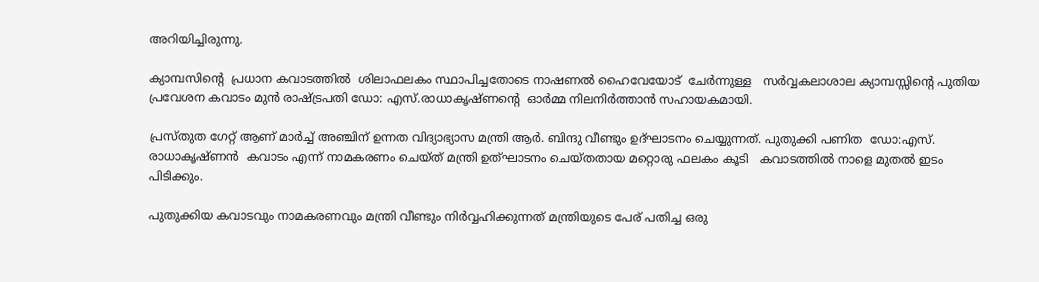അറിയിച്ചിരുന്നു.

ക്യാമ്പസിന്റെ  പ്രധാന കവാടത്തിൽ  ശിലാഫലകം സ്ഥാപിച്ചതോടെ നാഷണൽ ഹൈവേയോട്  ചേർന്നുള്ള   സർവ്വകലാശാല ക്യാമ്പസ്സിന്റെ പുതിയ പ്രവേശന കവാടം മുൻ രാഷ്‌ട്രപതി ഡോ: എസ്.രാധാകൃഷ്ണന്റെ  ഓർമ്മ നിലനിർത്താൻ സഹായകമായി.

പ്രസ്തുത ഗേറ്റ് ആണ് മാർച്ച് അഞ്ചിന് ഉന്നത വിദ്യാഭ്യാസ മന്ത്രി ആർ. ബിന്ദു വീണ്ടും ഉദ്ഘാടനം ചെയ്യുന്നത്. പുതുക്കി പണിത  ഡോ:എസ്. രാധാകൃഷ്ണൻ  കവാടം എന്ന് നാമകരണം ചെയ്ത് മന്ത്രി ഉത്ഘാടനം ചെയ്തതായ മറ്റൊരു ഫലകം കൂടി   കവാടത്തിൽ നാളെ മുതൽ ഇടം പിടിക്കും.

പുതുക്കിയ കവാടവും നാമകരണവും മന്ത്രി വീണ്ടും നിർവ്വഹിക്കുന്നത് മന്ത്രിയുടെ പേര് പതിച്ച ഒരു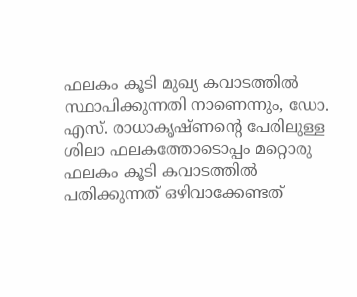ഫലകം കൂടി മുഖ്യ കവാടത്തിൽ സ്ഥാപിക്കുന്നതി നാണെന്നും, ഡോ. എസ്. രാധാകൃഷ്ണന്റെ പേരിലുള്ള ശിലാ ഫലകത്തോടൊപ്പം മറ്റൊരു ഫലകം കൂടി കവാടത്തിൽ
പതിക്കുന്നത് ഒഴിവാക്കേണ്ടത്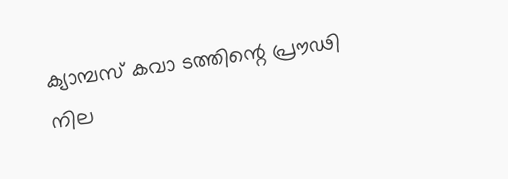ക്യാമ്പസ് കവാ ടത്തിന്റെ പ്രൗഢി നില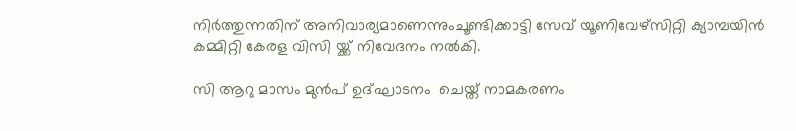നിർത്തുന്നതിന് അനിവാര്യമാണെന്നുംചൂണ്ടിക്കാട്ടി സേവ് യൂണിവേഴ്സിറ്റി ക്യാമ്പയിൻ കമ്മിറ്റി കേരള വിസി യ്ക്ക് നിവേദനം നൽകി.

സി ആറു മാസം മുൻപ് ഉദ്ഘാടനം  ചെയ്ത് നാമകരണം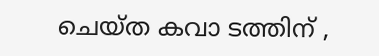ചെയ്ത കവാ ടത്തിന് ,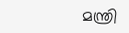മന്ത്രി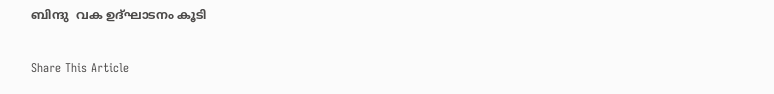ബിന്ദു  വക ഉദ്ഘാടനം കൂടി

Share This Article